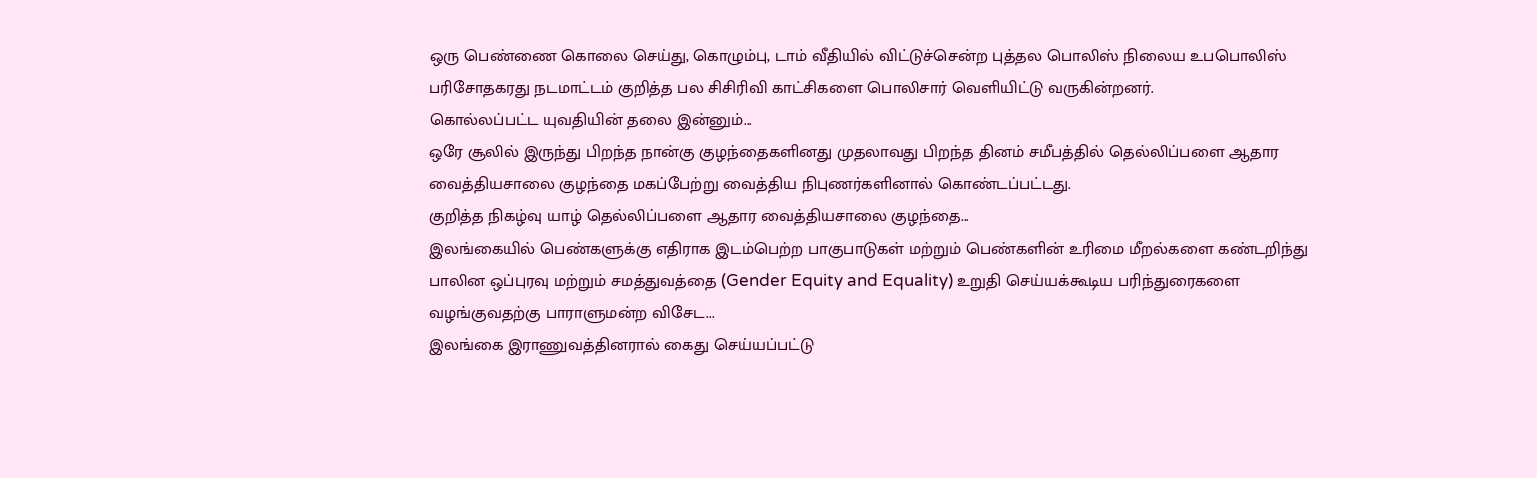ஒரு பெண்ணை கொலை செய்து, கொழும்பு, டாம் வீதியில் விட்டுச்சென்ற புத்தல பொலிஸ் நிலைய உபபொலிஸ் பரிசோதகரது நடமாட்டம் குறித்த பல சிசிரிவி காட்சிகளை பொலிசார் வெளியிட்டு வருகின்றனர்.
கொல்லப்பட்ட யுவதியின் தலை இன்னும்...
ஒரே சூலில் இருந்து பிறந்த நான்கு குழந்தைகளினது முதலாவது பிறந்த தினம் சமீபத்தில் தெல்லிப்பளை ஆதார வைத்தியசாலை குழந்தை மகப்பேற்று வைத்திய நிபுணர்களினால் கொண்டப்பட்டது.
குறித்த நிகழ்வு யாழ் தெல்லிப்பளை ஆதார வைத்தியசாலை குழந்தை...
இலங்கையில் பெண்களுக்கு எதிராக இடம்பெற்ற பாகுபாடுகள் மற்றும் பெண்களின் உரிமை மீறல்களை கண்டறிந்து பாலின ஒப்புரவு மற்றும் சமத்துவத்தை (Gender Equity and Equality) உறுதி செய்யக்கூடிய பரிந்துரைகளை வழங்குவதற்கு பாராளுமன்ற விசேட...
இலங்கை இராணுவத்தினரால் கைது செய்யப்பட்டு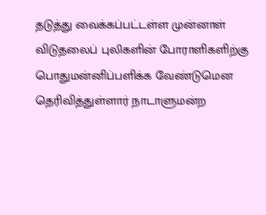தடுத்து வைக்கப்பட்டள்ள முன்னாள் விடுதலைப் புலிகளின் போராளிகளிற்கு பொதுமன்னிப்பளிக்க வேண்டுமென தெரிவித்துள்ளார் நாடாளுமன்ற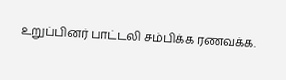உறுப்பினர் பாட்டலி சம்பிக்க ரணவக்க.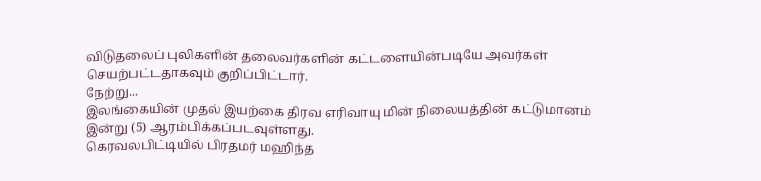விடுதலைப் புலிகளின் தலைவர்களின் கட்டளையின்படியே அவர்கள் செயற்பட்டதாகவும் குறிப்பிட்டார்.
நேற்று...
இலங்கையின் முதல் இயற்கை திரவ எரிவாயு மின் நிலையத்தின் கட்டுமானம் இன்று (5) ஆரம்பிக்கப்படவுள்ளது.
கெரவலபிட்டியில் பிரதமர் மஹிந்த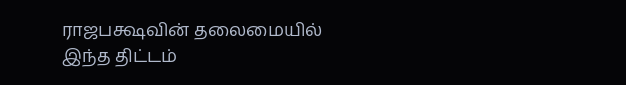ராஜபக்ஷவின் தலைமையில் இந்த திட்டம்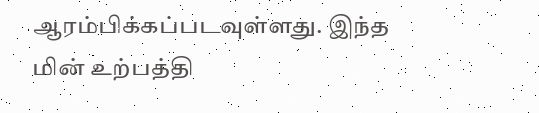ஆரம்பிக்கப்படவுள்ளது. இந்த மின் உற்பத்தி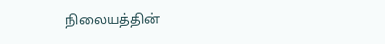நிலையத்தின்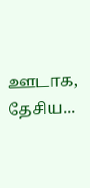ஊடாக, தேசிய...